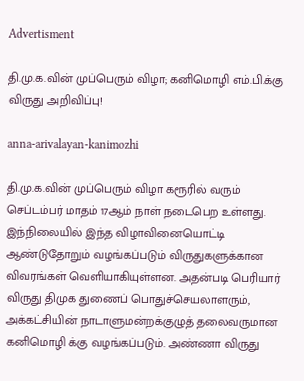Advertisment

தி.மு.க.வின் முப்பெரும் விழா; கனிமொழி எம்.பி.க்கு விருது அறிவிப்பு!

anna-arivalayan-kanimozhi

தி.மு.க.வின் முப்பெரும் விழா கரூரில் வரும் செப்டம்பர் மாதம் 17ஆம் நாள் நடைபெற உள்ளது.  இந்நிலையில் இந்த விழாவினையொட்டி ஆண்டுதோறும் வழங்கப்படும் விருதுகளுக்கான விவரங்கள் வெளியாகியுள்ளன. அதன்படி பெரியார் விருது திமுக துணைப் பொதுச்செயலாளரும், அக்கட்சியின் நாடாளுமன்றக்குழுத் தலைவருமான கனிமொழி க்கு வழங்கப்படும். அண்ணா விருது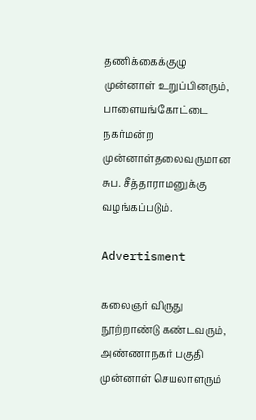தணிக்கைக்குழு முன்னாள் உறுப்பினரும், பாளையங்கோட்டை நகர்மன்ற முன்னாள்தலைவருமான சுப. சீத்தாராமனுக்கு வழங்கப்படும்.

Advertisment

கலைஞர் விருது நூற்றாண்டு கண்டவரும், அண்ணாநகர் பகுதி முன்னாள் செயலாளரும்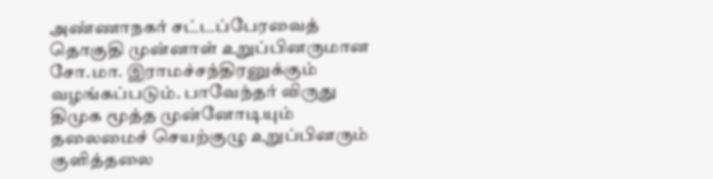அண்ணாநகர் சட்டப்பேரவைத் தொகுதி முன்னாள் உறுப்பினருமான சோ.மா. இராமச்சந்திரனுக்கும் வழங்கப்படும். பாவேந்தர் விருது திமுக மூத்த முன்னோடியும் தலைமைச் செயற்குழு உறுப்பினரும் குளித்தலை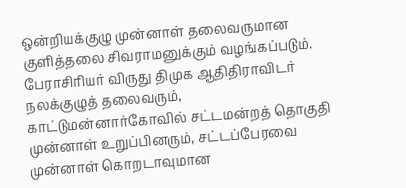ஒன்றியக்குழு முன்னாள் தலைவருமான குளித்தலை சிவராமனுக்கும் வழங்கப்படும். பேராசிரியர் விருது திமுக ஆதிதிராவிடர் நலக்குழுத் தலைவரும், காட்டுமன்னார்கோவில் சட்டமன்றத் தொகுதி முன்னாள் உறுப்பினரும், சட்டப்பேரவை முன்னாள் கொறடாவுமான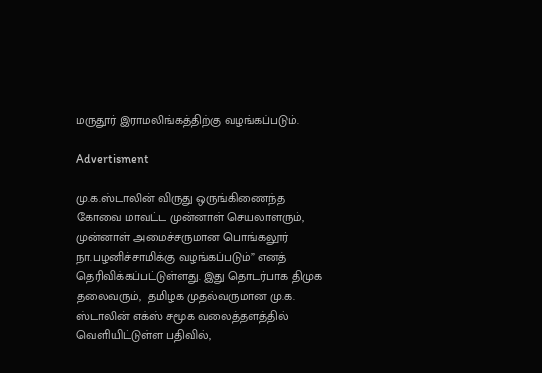மருதூர் இராமலிங்கத்திற்கு வழங்கப்படும்.

Advertisment

மு.க.ஸ்டாலின் விருது ஒருங்கிணைந்த கோவை மாவட்ட முன்னாள் செயலாளரும், முன்னாள் அமைச்சருமான பொங்கலூர் நா.பழனிச்சாமிக்கு வழங்கப்படும்” எனத் தெரிவிக்கப்பட்டுள்ளது. இது தொடர்பாக திமுக தலைவரும்,  தமிழக முதல்வருமான மு.க. ஸ்டாலின் எக்ஸ் சமூக வலைத்தளத்தில் வெளியிட்டுள்ள பதிவில்,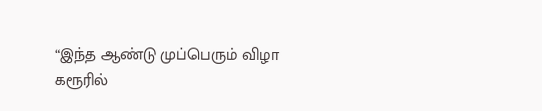“இந்த ஆண்டு முப்பெரும் விழா கரூரில்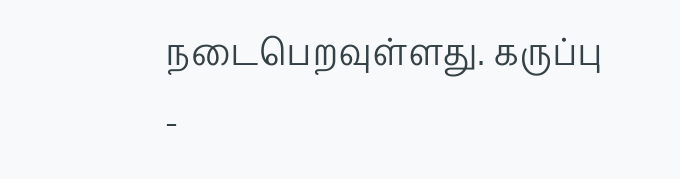நடைபெறவுள்ளது. கருப்பு -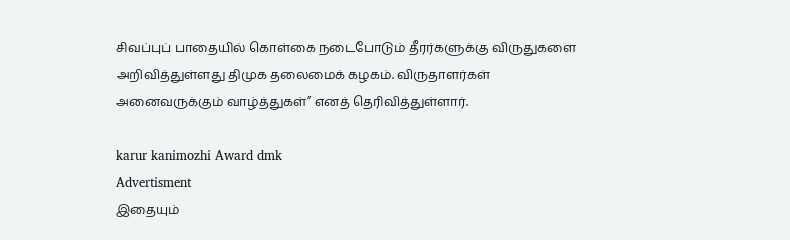சிவப்புப் பாதையில் கொள்கை நடைபோடும் தீரர்களுக்கு விருதுகளை அறிவித்துள்ளது திமுக தலைமைக் கழகம். விருதாளர்கள் அனைவருக்கும் வாழ்த்துகள்” எனத் தெரிவித்துள்ளார்.

karur kanimozhi Award dmk
Advertisment
இதையும்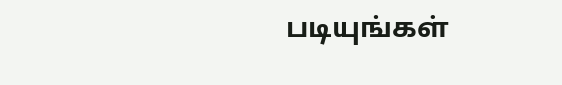படியுங்கள்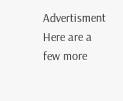Advertisment
Here are a few more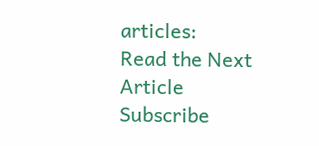articles:
Read the Next Article
Subscribe